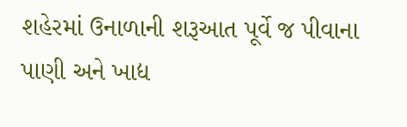શહેરમાં ઉનાળાની શરૂઆત પૂર્વે જ પીવાના પાણી અને ખાદ્ય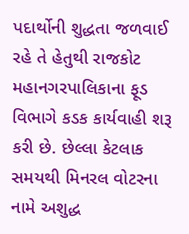પદાર્થોની શુદ્ધતા જળવાઈ રહે તે હેતુથી રાજકોટ મહાનગરપાલિકાના ફૂડ વિભાગે કડક કાર્યવાહી શરૂ કરી છે. છેલ્લા કેટલાક સમયથી મિનરલ વોટરના નામે અશુદ્ધ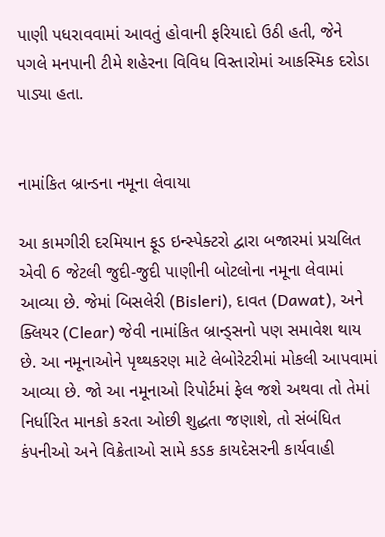પાણી પધરાવવામાં આવતું હોવાની ફરિયાદો ઉઠી હતી, જેને પગલે મનપાની ટીમે શહેરના વિવિધ વિસ્તારોમાં આકસ્મિક દરોડા પાડ્યા હતા.


નામાંકિત બ્રાન્ડના નમૂના લેવાયા

આ કામગીરી દરમિયાન ફૂડ ઇન્સ્પેક્ટરો દ્વારા બજારમાં પ્રચલિત એવી 6 જેટલી જુદી-જુદી પાણીની બોટલોના નમૂના લેવામાં આવ્યા છે. જેમાં બિસલેરી (Bisleri), દાવત (Dawat), અને ક્લિયર (Clear) જેવી નામાંકિત બ્રાન્ડ્સનો પણ સમાવેશ થાય છે. આ નમૂનાઓને પૃથ્થકરણ માટે લેબોરેટરીમાં મોકલી આપવામાં આવ્યા છે. જો આ નમૂનાઓ રિપોર્ટમાં ફેલ જશે અથવા તો તેમાં નિર્ધારિત માનકો કરતા ઓછી શુદ્ધતા જણાશે, તો સંબંધિત કંપનીઓ અને વિક્રેતાઓ સામે કડક કાયદેસરની કાર્યવાહી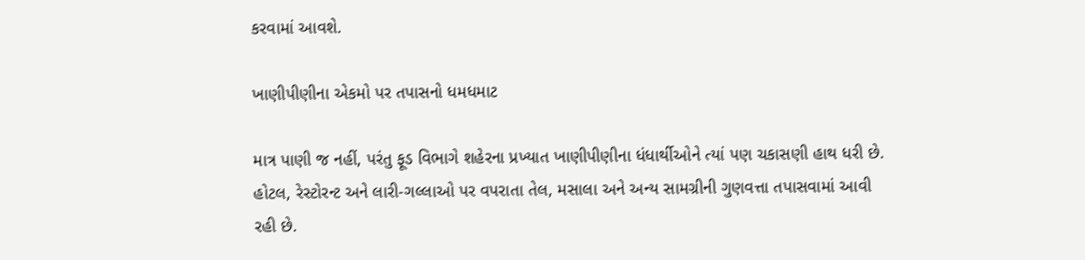કરવામાં આવશે.

ખાણીપીણીના એકમો પર તપાસનો ધમધમાટ

માત્ર પાણી જ નહીં, પરંતુ ફૂડ વિભાગે શહેરના પ્રખ્યાત ખાણીપીણીના ધંધાર્થીઓને ત્યાં પણ ચકાસણી હાથ ધરી છે. હોટલ, રેસ્ટોરન્ટ અને લારી-ગલ્લાઓ પર વપરાતા તેલ, મસાલા અને અન્ય સામગ્રીની ગુણવત્તા તપાસવામાં આવી રહી છે.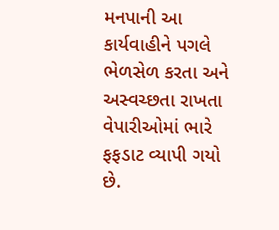મનપાની આ કાર્યવાહીને પગલે ભેળસેળ કરતા અને અસ્વચ્છતા રાખતા વેપારીઓમાં ભારે ફફડાટ વ્યાપી ગયો છે.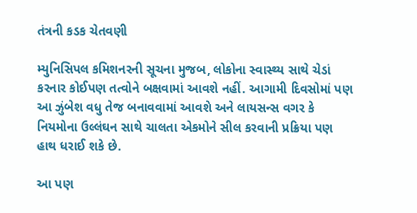તંત્રની કડક ચેતવણી

મ્યુનિસિપલ કમિશનરની સૂચના મુજબ, લોકોના સ્વાસ્થ્ય સાથે ચેડાં કરનાર કોઈપણ તત્વોને બક્ષવામાં આવશે નહીં. આગામી દિવસોમાં પણ આ ઝુંબેશ વધુ તેજ બનાવવામાં આવશે અને લાયસન્સ વગર કે નિયમોના ઉલ્લંઘન સાથે ચાલતા એકમોને સીલ કરવાની પ્રક્રિયા પણ હાથ ધરાઈ શકે છે.

આ પણ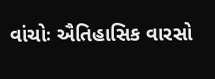વાંચોઃ ઐતિહાસિક વારસો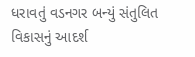ધરાવતું વડનગર બન્યું સંતુલિત વિકાસનું આદર્શ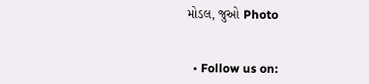મોડલ, જુઓ Photo


  • Follow us on: